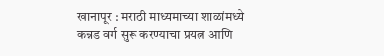खानापूर : मराठी माध्यमाच्या शाळांमध्ये कन्नड वर्ग सुरू करण्याचा प्रयत्न आणि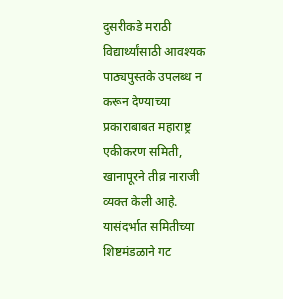दुसरीकडे मराठी विद्यार्थ्यांसाठी आवश्यक पाठ्यपुस्तके उपलब्ध न करून देण्याच्या प्रकाराबाबत महाराष्ट्र एकीकरण समिती, खानापूरने तीव्र नाराजी व्यक्त केली आहे. यासंदर्भात समितीच्या शिष्टमंडळाने गट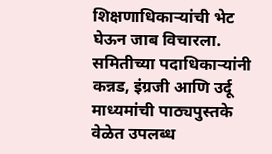शिक्षणाधिकाऱ्यांची भेट घेऊन जाब विचारला.
समितीच्या पदाधिकाऱ्यांनी कन्नड, इंग्रजी आणि उर्दू माध्यमांची पाठ्यपुस्तके वेळेत उपलब्ध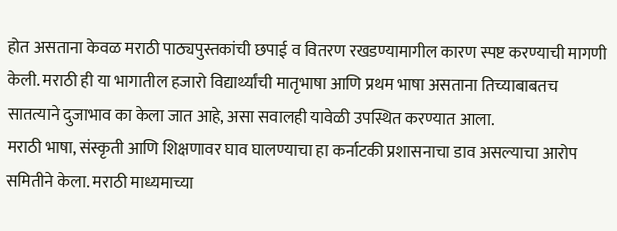होत असताना केवळ मराठी पाठ्यपुस्तकांची छपाई व वितरण रखडण्यामागील कारण स्पष्ट करण्याची मागणी केली. मराठी ही या भागातील हजारो विद्यार्थ्यांची मातृभाषा आणि प्रथम भाषा असताना तिच्याबाबतच सातत्याने दुजाभाव का केला जात आहे, असा सवालही यावेळी उपस्थित करण्यात आला.
मराठी भाषा, संस्कृती आणि शिक्षणावर घाव घालण्याचा हा कर्नाटकी प्रशासनाचा डाव असल्याचा आरोप समितीने केला. मराठी माध्यमाच्या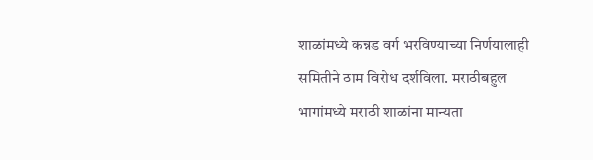शाळांमध्ये कन्नड वर्ग भरविण्याच्या निर्णयालाही समितीने ठाम विरोध दर्शविला. मराठीबहुल भागांमध्ये मराठी शाळांना मान्यता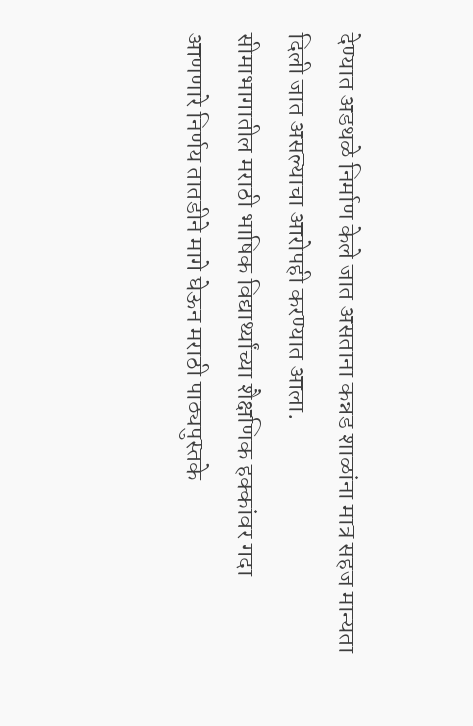देण्यात अडथळे निर्माण केले जात असताना कन्नड शाळांना मात्र सहज मान्यता दिली जात असल्याचा आरोपही करण्यात आला.
सीमाभागातील मराठी भाषिक विद्यार्थ्यांच्या शैक्षणिक हक्कांवर गदा आणणारे निर्णय तातडीने मागे घेऊन मराठी पाठ्यपुस्तके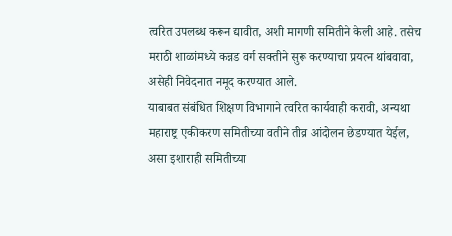त्वरित उपलब्ध करून द्यावीत, अशी मागणी समितीने केली आहे. तसेच मराठी शाळांमध्ये कन्नड वर्ग सक्तीने सुरू करण्याचा प्रयत्न थांबवावा, असेही निवेदनात नमूद करण्यात आले.
याबाबत संबंधित शिक्षण विभागाने त्वरित कार्यवाही करावी, अन्यथा महाराष्ट्र एकीकरण समितीच्या वतीने तीव्र आंदोलन छेडण्यात येईल, असा इशाराही समितीच्या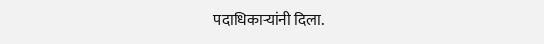पदाधिकाऱ्यांनी दिला.